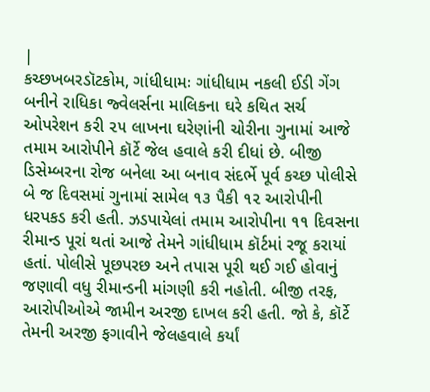|
કચ્છખબરડૉટકોમ, ગાંધીધામઃ ગાંધીધામ નકલી ઈડી ગેંગ બનીને રાધિકા જ્વેલર્સના માલિકના ઘરે કથિત સર્ચ ઓપરેશન કરી ૨૫ લાખના ઘરેણાંની ચોરીના ગુનામાં આજે તમામ આરોપીને કૉર્ટે જેલ હવાલે કરી દીધાં છે. બીજી ડિસેમ્બરના રોજ બનેલા આ બનાવ સંદર્ભે પૂર્વ કચ્છ પોલીસે બે જ દિવસમાં ગુનામાં સામેલ ૧૩ પૈકી ૧૨ આરોપીની ધરપકડ કરી હતી. ઝડપાયેલાં તમામ આરોપીના ૧૧ દિવસના રીમાન્ડ પૂરાં થતાં આજે તેમને ગાંધીધામ કૉર્ટમાં રજૂ કરાયાં હતાં. પોલીસે પૂછપરછ અને તપાસ પૂરી થઈ ગઈ હોવાનું જણાવી વધુ રીમાન્ડની માંગણી કરી નહોતી. બીજી તરફ, આરોપીઓએ જામીન અરજી દાખલ કરી હતી. જો કે, કૉર્ટે તેમની અરજી ફગાવીને જેલહવાલે કર્યાં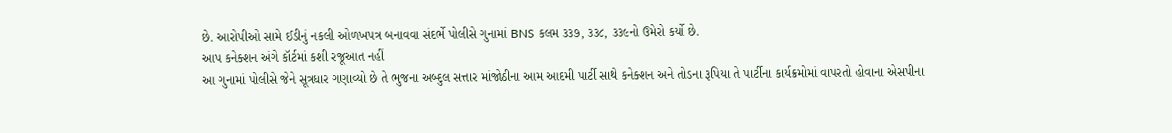છે. આરોપીઓ સામે ઈડીનું નકલી ઓળખપત્ર બનાવવા સંદર્ભે પોલીસે ગુનામાં BNS કલમ ૩૩૭, ૩૩૮, ૩૩૯નો ઉમેરો કર્યો છે.
આપ કનેક્શન અંગે કૉર્ટમાં કશી રજૂઆત નહીં
આ ગુનામાં પોલીસે જેને સૂત્રધાર ગણાવ્યો છે તે ભુજના અબ્દુલ સત્તાર માંજોઠીના આમ આદમી પાર્ટી સાથે કનેક્શન અને તોડના રૂપિયા તે પાર્ટીના કાર્યક્રમોમાં વાપરતો હોવાના એસપીના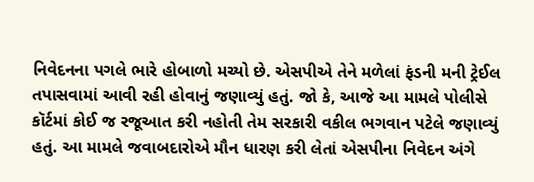નિવેદનના પગલે ભારે હોબાળો મચ્યો છે. એસપીએ તેને મળેલાં ફંડની મની ટ્રેઈલ તપાસવામાં આવી રહી હોવાનું જણાવ્યું હતું. જો કે, આજે આ મામલે પોલીસે કૉર્ટમાં કોઈ જ રજૂઆત કરી નહોતી તેમ સરકારી વકીલ ભગવાન પટેલે જણાવ્યું હતું. આ મામલે જવાબદારોએ મૌન ધારણ કરી લેતાં એસપીના નિવેદન અંગે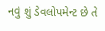નવું શું ડેવલોપમેન્ટ છે તે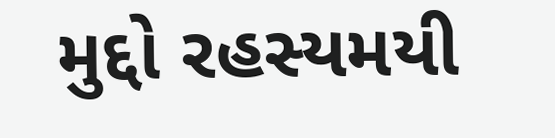મુદ્દો રહસ્યમયી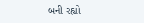બની રહ્યો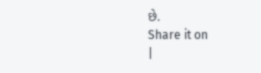છે.
Share it on
|